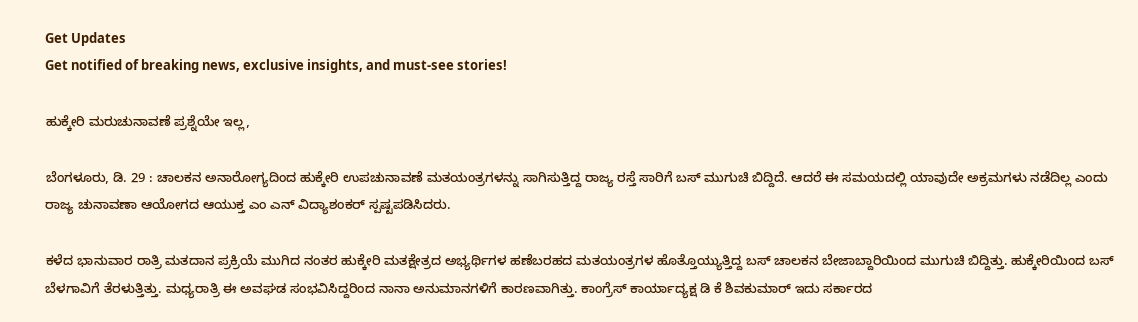Get Updates
Get notified of breaking news, exclusive insights, and must-see stories!

ಹುಕ್ಕೇರಿ ಮರುಚುನಾವಣೆ ಪ್ರಶ್ನೆಯೇ ಇಲ್ಲ,

ಬೆಂಗಳೂರು, ಡಿ. 29 : ಚಾಲಕನ ಅನಾರೋಗ್ಯದಿಂದ ಹುಕ್ಕೇರಿ ಉಪಚುನಾವಣೆ ಮತಯಂತ್ರಗಳನ್ನು ಸಾಗಿಸುತ್ತಿದ್ದ ರಾಜ್ಯ ರಸ್ತೆ ಸಾರಿಗೆ ಬಸ್ ಮುಗುಚಿ ಬಿದ್ದಿದೆ. ಆದರೆ ಈ ಸಮಯದಲ್ಲಿ ಯಾವುದೇ ಅಕ್ರಮಗಳು ನಡೆದಿಲ್ಲ ಎಂದು ರಾಜ್ಯ ಚುನಾವಣಾ ಆಯೋಗದ ಆಯುಕ್ತ ಎಂ ಎನ್ ವಿದ್ಯಾಶಂಕರ್ ಸ್ಪಷ್ಟಪಡಿಸಿದರು.

ಕಳೆದ ಭಾನುವಾರ ರಾತ್ರಿ ಮತದಾನ ಪ್ರಕ್ರಿಯೆ ಮುಗಿದ ನಂತರ ಹುಕ್ಕೇರಿ ಮತಕ್ಷೇತ್ರದ ಅಭ್ಯರ್ಥಿಗಳ ಹಣೆಬರಹದ ಮತಯಂತ್ರಗಳ ಹೊತ್ತೊಯ್ಯುತ್ತಿದ್ದ ಬಸ್ ಚಾಲಕನ ಬೇಜಾಬ್ದಾರಿಯಿಂದ ಮುಗುಚಿ ಬಿದ್ದಿತ್ತು. ಹುಕ್ಕೇರಿಯಿಂದ ಬಸ್ ಬೆಳಗಾವಿಗೆ ತೆರಳುತ್ತಿತ್ತು. ಮಧ್ಯರಾತ್ರಿ ಈ ಅವಘಡ ಸಂಭವಿಸಿದ್ದರಿಂದ ನಾನಾ ಅನುಮಾನಗಳಿಗೆ ಕಾರಣವಾಗಿತ್ತು. ಕಾಂಗ್ರೆಸ್ ಕಾರ್ಯಾದ್ಯಕ್ಷ ಡಿ ಕೆ ಶಿವಕುಮಾರ್ ಇದು ಸರ್ಕಾರದ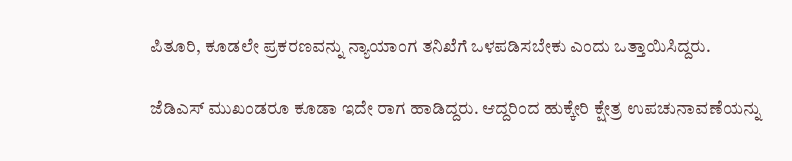ಪಿತೂರಿ, ಕೂಡಲೇ ಪ್ರಕರಣವನ್ನು ನ್ಯಾಯಾಂಗ ತನಿಖೆಗೆ ಒಳಪಡಿಸಬೇಕು ಎಂದು ಒತ್ತಾಯಿಸಿದ್ದರು.

ಜೆಡಿಎಸ್ ಮುಖಂಡರೂ ಕೂಡಾ ಇದೇ ರಾಗ ಹಾಡಿದ್ದರು. ಆದ್ದರಿಂದ ಹುಕ್ಕೇರಿ ಕ್ಷೇತ್ರ ಉಪಚುನಾವಣೆಯನ್ನು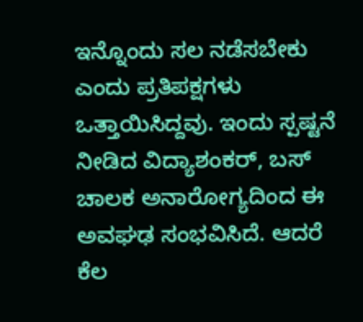ಇನ್ನೊಂದು ಸಲ ನಡೆಸಬೇಕು ಎಂದು ಪ್ರತಿಪಕ್ಷಗಳು ಒತ್ತಾಯಿಸಿದ್ದವು. ಇಂದು ಸ್ಪಷ್ಟನೆ ನೀಡಿದ ವಿದ್ಯಾಶಂಕರ್, ಬಸ್ ಚಾಲಕ ಅನಾರೋಗ್ಯದಿಂದ ಈ ಅವಘಢ ಸಂಭವಿಸಿದೆ. ಆದರೆ ಕೆಲ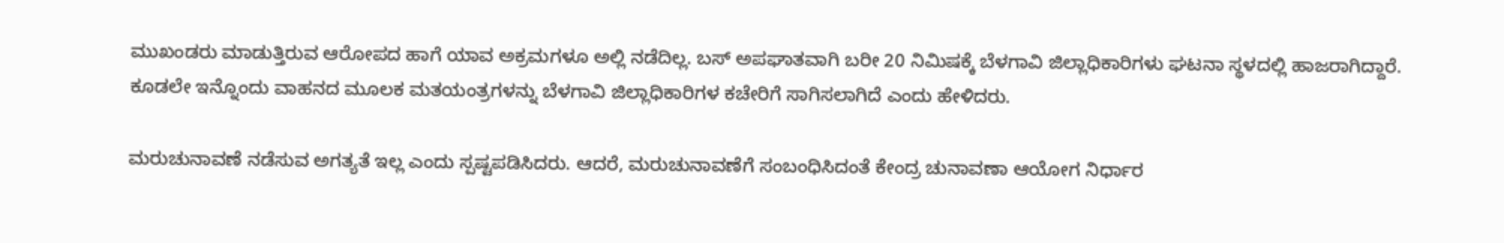ಮುಖಂಡರು ಮಾಡುತ್ತಿರುವ ಆರೋಪದ ಹಾಗೆ ಯಾವ ಅಕ್ರಮಗಳೂ ಅಲ್ಲಿ ನಡೆದಿಲ್ಲ. ಬಸ್ ಅಪಘಾತವಾಗಿ ಬರೀ 20 ನಿಮಿಷಕ್ಕೆ ಬೆಳಗಾವಿ ಜಿಲ್ಲಾಧಿಕಾರಿಗಳು ಘಟನಾ ಸ್ಥಳದಲ್ಲಿ ಹಾಜರಾಗಿದ್ದಾರೆ. ಕೂಡಲೇ ಇನ್ನೊಂದು ವಾಹನದ ಮೂಲಕ ಮತಯಂತ್ರಗಳನ್ನು ಬೆಳಗಾವಿ ಜಿಲ್ಲಾಧಿಕಾರಿಗಳ ಕಚೇರಿಗೆ ಸಾಗಿಸಲಾಗಿದೆ ಎಂದು ಹೇಳಿದರು.

ಮರುಚುನಾವಣೆ ನಡೆಸುವ ಅಗತ್ಯತೆ ಇಲ್ಲ ಎಂದು ಸ್ಪಷ್ಟಪಡಿಸಿದರು. ಆದರೆ, ಮರುಚುನಾವಣೆಗೆ ಸಂಬಂಧಿಸಿದಂತೆ ಕೇಂದ್ರ ಚುನಾವಣಾ ಆಯೋಗ ನಿರ್ಧಾರ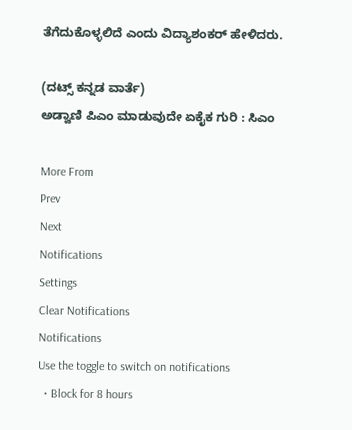ತೆಗೆದುಕೊಳ್ಳಲಿದೆ ಎಂದು ವಿದ್ಯಾಶಂಕರ್ ಹೇಳಿದರು.

(ದಟ್ಸ್ ಕನ್ನಡ ವಾರ್ತೆ)
ಅಡ್ವಾಣಿ ಪಿಎಂ ಮಾಡುವುದೇ ಏಕೈಕ ಗುರಿ : ಸಿಎಂ

More From
Prev
Next
Notifications
Settings
Clear Notifications
Notifications
Use the toggle to switch on notifications
  • Block for 8 hours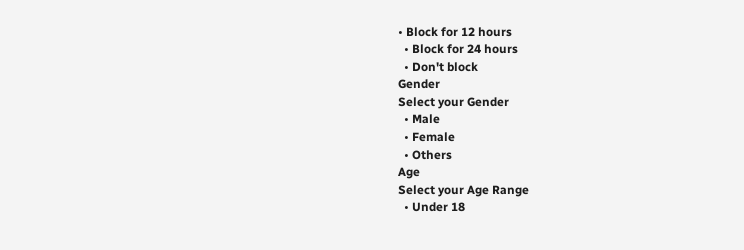• Block for 12 hours
  • Block for 24 hours
  • Don't block
Gender
Select your Gender
  • Male
  • Female
  • Others
Age
Select your Age Range
  • Under 18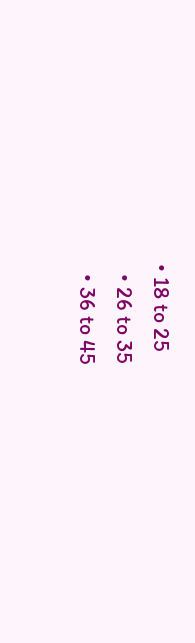• 18 to 25
  • 26 to 35
  • 36 to 45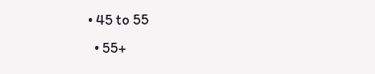• 45 to 55
  • 55+